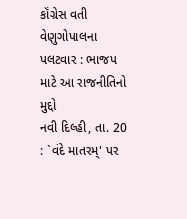કૉંગ્રેસ વતી વેણુગોપાલના પલટવાર : ભાજપ માટે આ રાજનીતિનો મુદ્દો
નવી દિલ્હી, તા. 20 : `વંદે માતરમ્' પર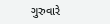ગુરુવારે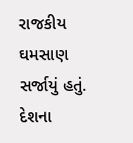રાજકીય ઘમસાણ સર્જાયું હતું. દેશના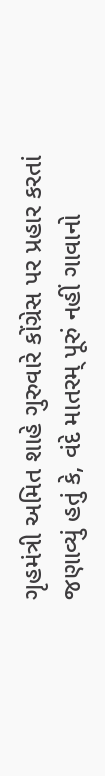ગૃહમંત્રી અમિત શાહે ગુરુવારે કોંગ્રેસ પર પ્રહાર કરતાં જણાવ્યું હતું કે, વંદે માતરમ્ પૂરું નહીં ગાવાનો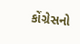કોંગ્રેસનો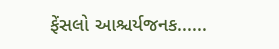ફેંસલો આશ્ચર્યજનક......